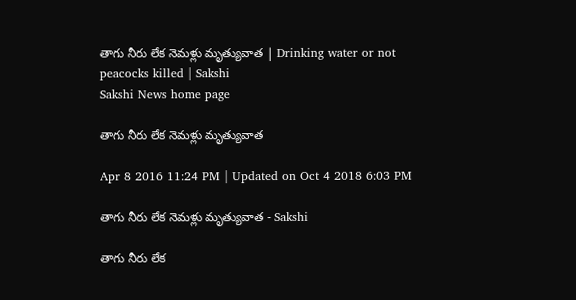తాగు నీరు లేక నెమళ్లు మృత్యువాత | Drinking water or not peacocks killed | Sakshi
Sakshi News home page

తాగు నీరు లేక నెమళ్లు మృత్యువాత

Apr 8 2016 11:24 PM | Updated on Oct 4 2018 6:03 PM

తాగు నీరు లేక నెమళ్లు మృత్యువాత - Sakshi

తాగు నీరు లేక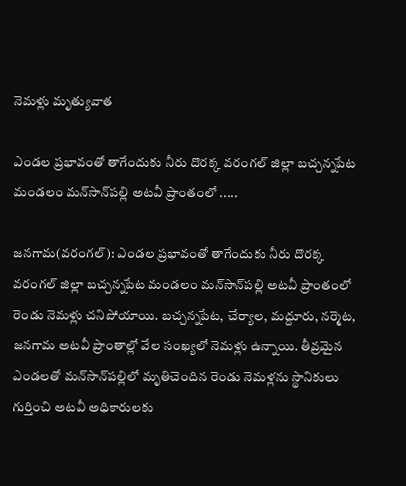నెమళ్లు మృత్యువాత

ఎండల ప్రభావంతో తాగేందుకు నీరు దొరక్క వరంగల్ జిల్లా బచ్చన్నపేట మండలం మన్‌సాన్‌పల్లి అటవీ ప్రాంతంలో .....

జనగామ(వరంగల్): ఎండల ప్రభావంతో తాగేందుకు నీరు దొరక్క వరంగల్ జిల్లా బచ్చన్నపేట మండలం మన్‌సాన్‌పల్లి అటవీ ప్రాంతంలో రెండు నెమళ్లు చనిపోయాయి. బచ్చన్నపేట, చేర్యాల, మద్దూరు, నర్మెట, జనగామ అటవీ ప్రాంతాల్లో వేల సంఖ్యలో నెమళ్లు ఉన్నాయి. తీవ్రమైన ఎండలతో మన్‌సాన్‌పల్లిలో మృతిచెందిన రెండు నెమళ్లను స్థానికులు గుర్తించి అటవీ అధికారులకు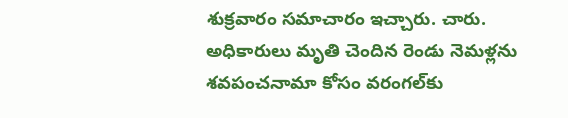శుక్రవారం సమాచారం ఇచ్చారు. చారు. అధికారులు మృతి చెందిన రెండు నెమళ్లను శవపంచనామా కోసం వరంగల్‌కు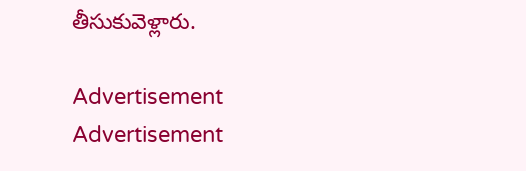తీసుకువెళ్లారు.

Advertisement
Advertisement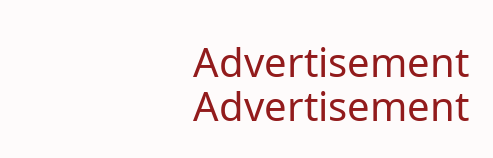Advertisement
Advertisement